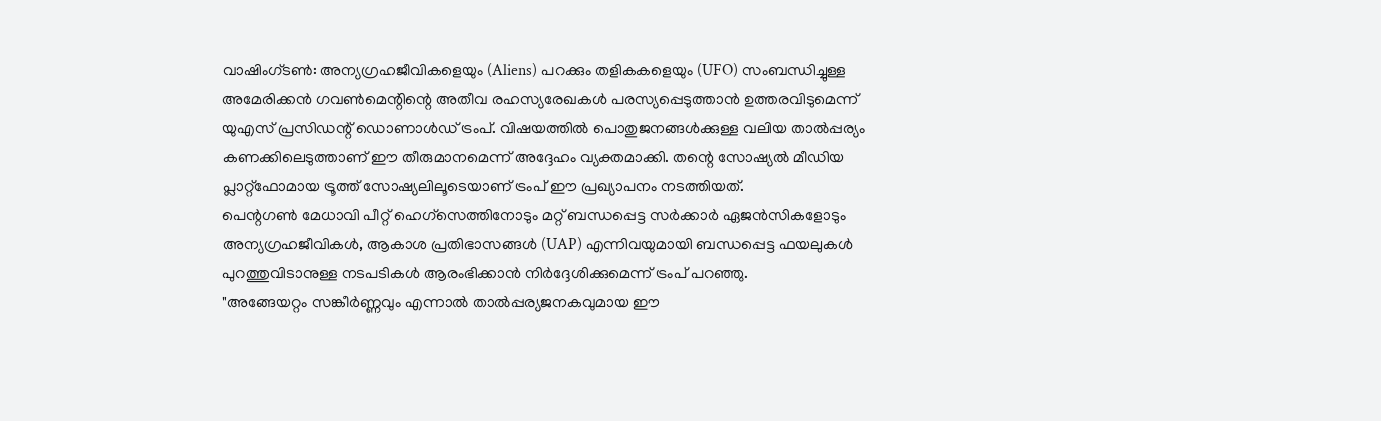വാഷിംഗ്ടൺ: അന്യഗ്രഹജീവികളെയും (Aliens) പറക്കും തളികകളെയും (UFO) സംബന്ധിച്ചുള്ള അമേരിക്കൻ ഗവൺമെന്റിന്റെ അതീവ രഹസ്യരേഖകൾ പരസ്യപ്പെടുത്താൻ ഉത്തരവിടുമെന്ന് യുഎസ് പ്രസിഡന്റ് ഡൊണാൾഡ് ട്രംപ്. വിഷയത്തിൽ പൊതുജനങ്ങൾക്കുള്ള വലിയ താൽപ്പര്യം കണക്കിലെടുത്താണ് ഈ തീരുമാനമെന്ന് അദ്ദേഹം വ്യക്തമാക്കി. തന്റെ സോഷ്യൽ മീഡിയ പ്ലാറ്റ്ഫോമായ ട്രൂത്ത് സോഷ്യലിലൂടെയാണ് ട്രംപ് ഈ പ്രഖ്യാപനം നടത്തിയത്.
പെന്റഗൺ മേധാവി പീറ്റ് ഹെഗ്സെത്തിനോടും മറ്റ് ബന്ധപ്പെട്ട സർക്കാർ ഏജൻസികളോടും അന്യഗ്രഹജീവികൾ, ആകാശ പ്രതിഭാസങ്ങൾ (UAP) എന്നിവയുമായി ബന്ധപ്പെട്ട ഫയലുകൾ പുറത്തുവിടാനുള്ള നടപടികൾ ആരംഭിക്കാൻ നിർദ്ദേശിക്കുമെന്ന് ട്രംപ് പറഞ്ഞു.
"അങ്ങേയറ്റം സങ്കീർണ്ണവും എന്നാൽ താൽപ്പര്യജനകവുമായ ഈ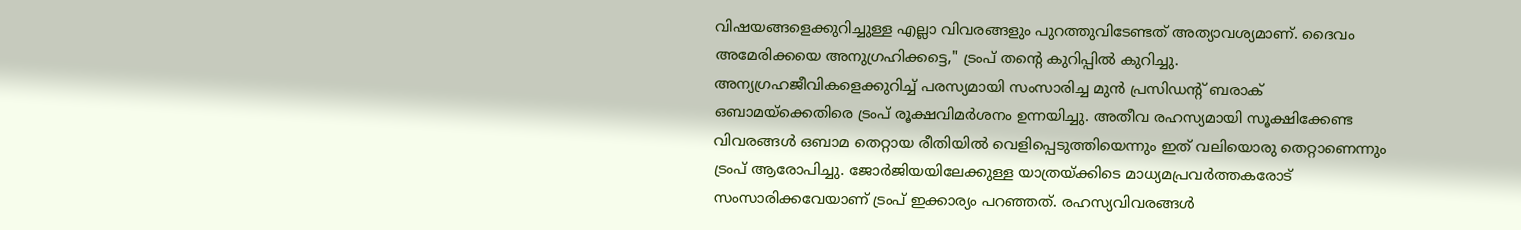വിഷയങ്ങളെക്കുറിച്ചുള്ള എല്ലാ വിവരങ്ങളും പുറത്തുവിടേണ്ടത് അത്യാവശ്യമാണ്. ദൈവം അമേരിക്കയെ അനുഗ്രഹിക്കട്ടെ," ട്രംപ് തന്റെ കുറിപ്പിൽ കുറിച്ചു.
അന്യഗ്രഹജീവികളെക്കുറിച്ച് പരസ്യമായി സംസാരിച്ച മുൻ പ്രസിഡന്റ് ബരാക് ഒബാമയ്ക്കെതിരെ ട്രംപ് രൂക്ഷവിമർശനം ഉന്നയിച്ചു. അതീവ രഹസ്യമായി സൂക്ഷിക്കേണ്ട വിവരങ്ങൾ ഒബാമ തെറ്റായ രീതിയിൽ വെളിപ്പെടുത്തിയെന്നും ഇത് വലിയൊരു തെറ്റാണെന്നും ട്രംപ് ആരോപിച്ചു. ജോർജിയയിലേക്കുള്ള യാത്രയ്ക്കിടെ മാധ്യമപ്രവർത്തകരോട് സംസാരിക്കവേയാണ് ട്രംപ് ഇക്കാര്യം പറഞ്ഞത്. രഹസ്യവിവരങ്ങൾ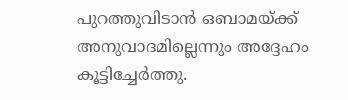പുറത്തുവിടാൻ ഒബാമയ്ക്ക് അനുവാദമില്ലെന്നും അദ്ദേഹം കൂട്ടിച്ചേർത്തു.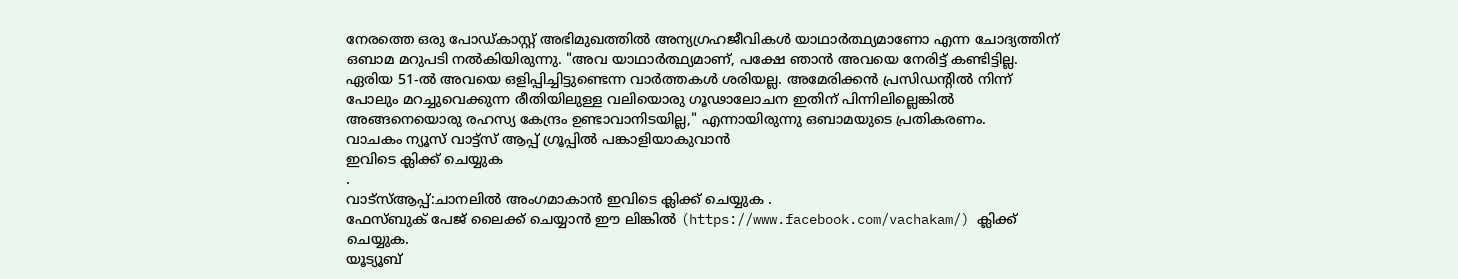നേരത്തെ ഒരു പോഡ്കാസ്റ്റ് അഭിമുഖത്തിൽ അന്യഗ്രഹജീവികൾ യാഥാർത്ഥ്യമാണോ എന്ന ചോദ്യത്തിന് ഒബാമ മറുപടി നൽകിയിരുന്നു. "അവ യാഥാർത്ഥ്യമാണ്, പക്ഷേ ഞാൻ അവയെ നേരിട്ട് കണ്ടിട്ടില്ല. ഏരിയ 51-ൽ അവയെ ഒളിപ്പിച്ചിട്ടുണ്ടെന്ന വാർത്തകൾ ശരിയല്ല. അമേരിക്കൻ പ്രസിഡന്റിൽ നിന്ന് പോലും മറച്ചുവെക്കുന്ന രീതിയിലുള്ള വലിയൊരു ഗൂഢാലോചന ഇതിന് പിന്നിലില്ലെങ്കിൽ അങ്ങനെയൊരു രഹസ്യ കേന്ദ്രം ഉണ്ടാവാനിടയില്ല," എന്നായിരുന്നു ഒബാമയുടെ പ്രതികരണം.
വാചകം ന്യൂസ് വാട്ട്സ് ആപ്പ് ഗ്രൂപ്പിൽ പങ്കാളിയാകുവാൻ
ഇവിടെ ക്ലിക്ക് ചെയ്യുക
.
വാട്സ്ആപ്പ്:ചാനലിൽ അംഗമാകാൻ ഇവിടെ ക്ലിക്ക് ചെയ്യുക .
ഫേസ്ബുക് പേജ് ലൈക്ക് ചെയ്യാൻ ഈ ലിങ്കിൽ (https://www.facebook.com/vachakam/) ക്ലിക്ക് ചെയ്യുക.
യൂട്യൂബ്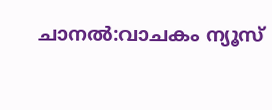ചാനൽ:വാചകം ന്യൂസ്